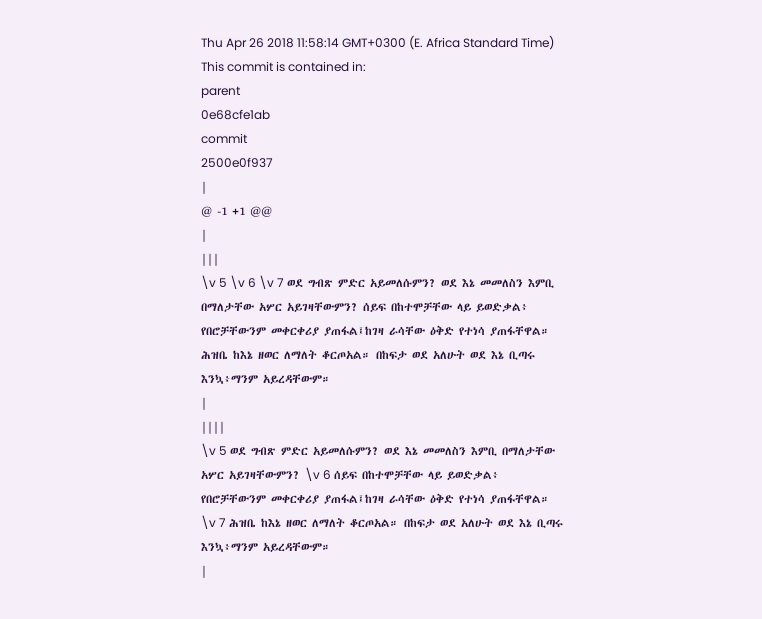Thu Apr 26 2018 11:58:14 GMT+0300 (E. Africa Standard Time)
This commit is contained in:
parent
0e68cfe1ab
commit
2500e0f937
|
@ -1 +1 @@
|
|||
\v 5 \v 6 \v 7 ወደ ግብጽ ምድር አይመለሱምን? ወደ እኔ መመለስን እምቢ በማለታቸው አሦር አይገዛቸውምን? ሰይፍ በከተሞቻቸው ላይ ይወድቃል፥ የበሮቻቸውንም መቀርቀሪያ ያጠፋል፤ከገዛ ራሳቸው ዕቅድ የተነሳ ያጠፋቸዋል። ሕዝቤ ከእኔ ዘወር ለማለት ቆርጦአል። በከፍታ ወደ አለሁት ወደ እኔ ቢጣሩ እንኳ፥ማንም አይረዳቸውም።
|
||||
\v 5 ወደ ግብጽ ምድር አይመለሱምን? ወደ እኔ መመለስን እምቢ በማለታቸው አሦር አይገዛቸውምን? \v 6 ሰይፍ በከተሞቻቸው ላይ ይወድቃል፥ የበሮቻቸውንም መቀርቀሪያ ያጠፋል፤ከገዛ ራሳቸው ዕቅድ የተነሳ ያጠፋቸዋል። \v 7 ሕዝቤ ከእኔ ዘወር ለማለት ቆርጦአል። በከፍታ ወደ አለሁት ወደ እኔ ቢጣሩ እንኳ፥ማንም አይረዳቸውም።
|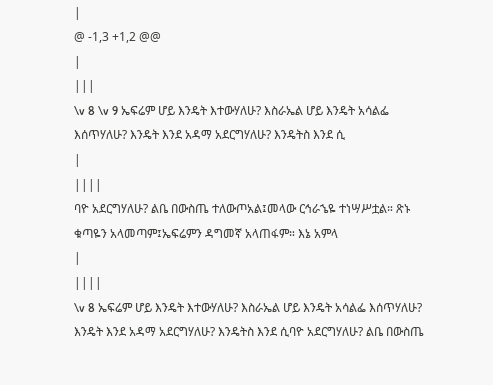|
@ -1,3 +1,2 @@
|
|||
\v 8 \v 9 ኤፍሬም ሆይ እንዴት እተውሃለሁ? እስራኤል ሆይ እንዴት አሳልፌ እሰጥሃለሁ? እንዴት እንደ አዳማ አደርግሃለሁ? እንዴትስ እንደ ሲ
|
||||
ባዮ አደርግሃለሁ? ልቤ በውስጤ ተለውጦአል፤መላው ርኅራኄዬ ተነሣሥቷል። ጽኑ ቁጣዬን አላመጣም፤ኤፍሬምን ዳግመኛ አላጠፋም። እኔ አምላ
|
||||
\v 8 ኤፍሬም ሆይ እንዴት እተውሃለሁ? እስራኤል ሆይ እንዴት አሳልፌ እሰጥሃለሁ? እንዴት እንደ አዳማ አደርግሃለሁ? እንዴትስ እንደ ሲባዮ አደርግሃለሁ? ልቤ በውስጤ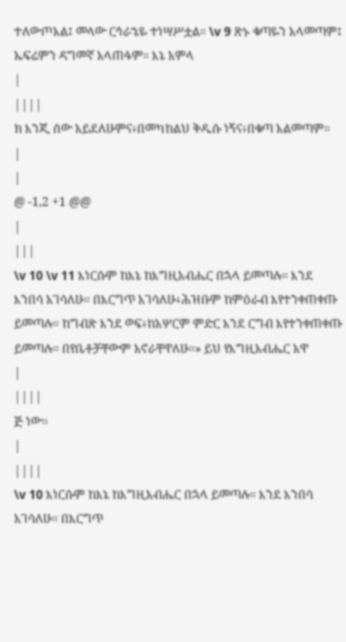ተለውጦአል፤ መላው ርኅራኄዬ ተነሣሥቷል። \v 9 ጽኑ ቁጣዬን አላመጣም፤ ኤፍሬምን ዳግመኛ አላጠፋም። እኔ አምላ
|
||||
ክ እንጂ ሰው አይደለሁምና፥በመካከልህ ቅዱሱ ነኝና፥በቁጣ አልመጣም።
|
|
@ -1,2 +1 @@
|
|||
\v 10 \v 11 እነርሱም ከእኔ ከእግዚአብሔር በኋላ ይመጣሉ። እንደ እንበሳ አገሳለሁ። በእርግጥ አገሳለሁ፥ሕዝቡም ከምዕራብ እየተንቀጠቀጡ ይመጣሉ። ከግብጽ እንደ ወፍ፥ከአሦርም ምድር እንደ ርግብ እየተንቀጠቀጡ ይመጣሉ። በየቤቶቻቸውም አኖራቸዋለሁ።» ይህ የእግዚአብሔር አዋ
|
||||
ጅ ነው።
|
||||
\v 10 እነርሱም ከእኔ ከእግዚአብሔር በኋላ ይመጣሉ። እንደ እንበሳ አገሳለሁ። በእርግጥ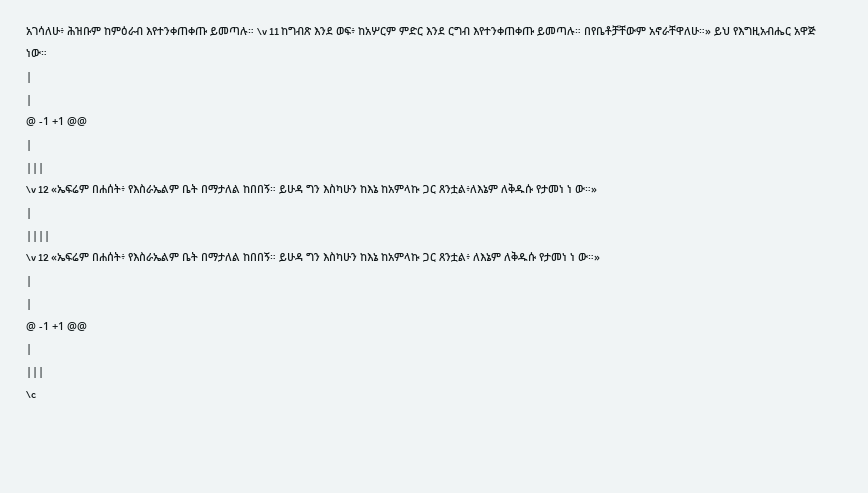አገሳለሁ፥ ሕዝቡም ከምዕራብ እየተንቀጠቀጡ ይመጣሉ። \v 11 ከግብጽ እንደ ወፍ፥ ከአሦርም ምድር እንደ ርግብ እየተንቀጠቀጡ ይመጣሉ። በየቤቶቻቸውም አኖራቸዋለሁ።» ይህ የእግዚአብሔር አዋጅ ነው።
|
|
@ -1 +1 @@
|
|||
\v 12 «ኤፍሬም በሐሰት፥ የእስራኤልም ቤት በማታለል ከበበኝ። ይሁዳ ግን እስካሁን ከእኔ ከአምላኩ ጋር ጸንቷል፥ለእኔም ለቅዱሱ የታመነ ነ ው።»
|
||||
\v 12 «ኤፍሬም በሐሰት፥ የእስራኤልም ቤት በማታለል ከበበኝ። ይሁዳ ግን እስካሁን ከእኔ ከአምላኩ ጋር ጸንቷል፥ ለእኔም ለቅዱሱ የታመነ ነ ው።»
|
|
@ -1 +1 @@
|
|||
\c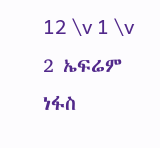12 \v 1 \v 2 ኤፍሬም ነፋስ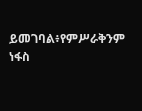ይመገባል፥የምሥራቅንም ነፋስ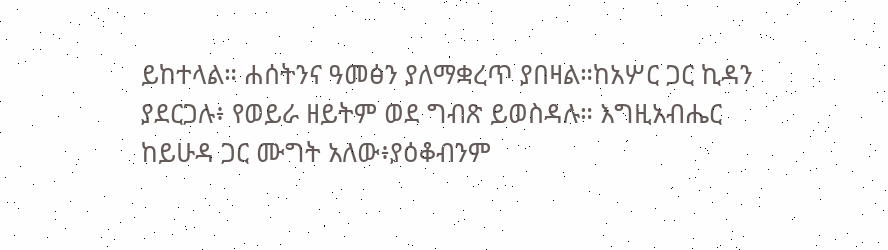ይከተላል። ሐሰትንና ዓመፅን ያለማቋረጥ ያበዛል።ከአሦር ጋር ኪዳን ያደርጋሉ፥ የወይራ ዘይትም ወደ ግብጽ ይወስዳሉ። እግዚአብሔር ከይሁዳ ጋር ሙግት አለው፥ያዕቆብንም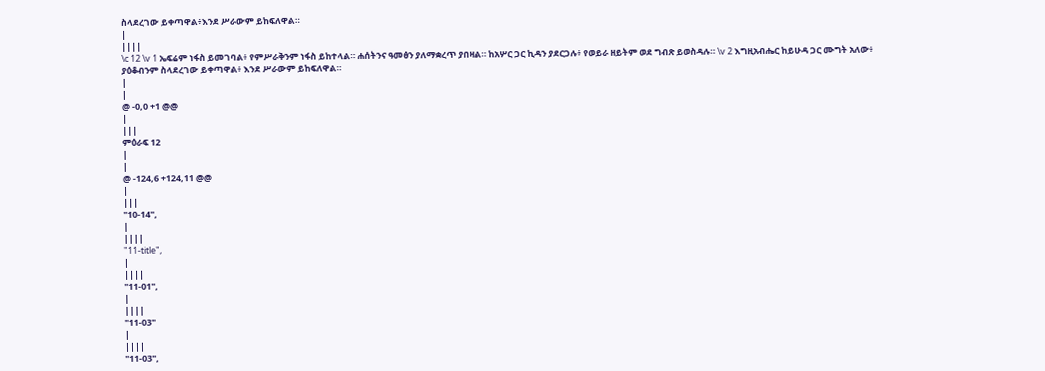ስላደረገው ይቀጣዋል፥እንደ ሥራውም ይከፍለዋል።
|
||||
\c 12 \v 1 ኤፍሬም ነፋስ ይመገባል፥ የምሥራቅንም ነፋስ ይከተላል። ሐሰትንና ዓመፅን ያለማቋረጥ ያበዛል። ከአሦር ጋር ኪዳን ያደርጋሉ፥ የወይራ ዘይትም ወደ ግብጽ ይወስዳሉ። \v 2 እግዚአብሔር ከይሁዳ ጋር ሙግት አለው፥ ያዕቆብንም ስላደረገው ይቀጣዋል፥ እንደ ሥራውም ይከፍለዋል።
|
|
@ -0,0 +1 @@
|
|||
ምዕራፍ 12
|
|
@ -124,6 +124,11 @@
|
|||
"10-14",
|
||||
"11-title",
|
||||
"11-01",
|
||||
"11-03"
|
||||
"11-03",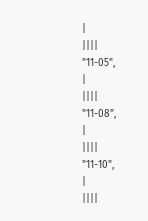|
||||
"11-05",
|
||||
"11-08",
|
||||
"11-10",
|
||||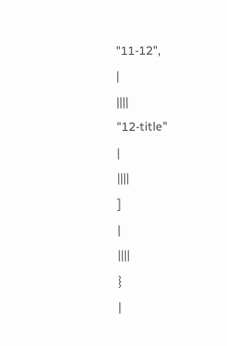"11-12",
|
||||
"12-title"
|
||||
]
|
||||
}
|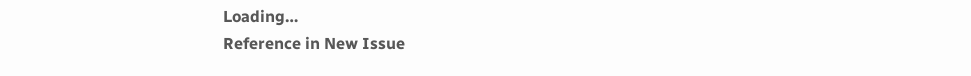Loading…
Reference in New Issue